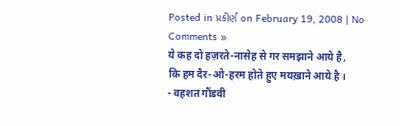Posted in પ્રકીર્ણ on February 19, 2008 | No Comments »
ये कह दो हज़रते-नासेह से गर समझाने आये है,
कि हम दैर-ओ-हरम होते हुए मयख़ाने आये है ।
- वहशत गौंडवी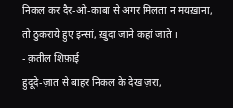निकल कर दैर-ओ-काबा से अगर मिलता न मयख़ाना,
तो ठुकराये हुए इन्सां, ख़ुदा जाने कहां जाते ।
- क़तील शिफ़ाई
हुदूदे-ज़ात से बाहर निकल के देख ज़रा,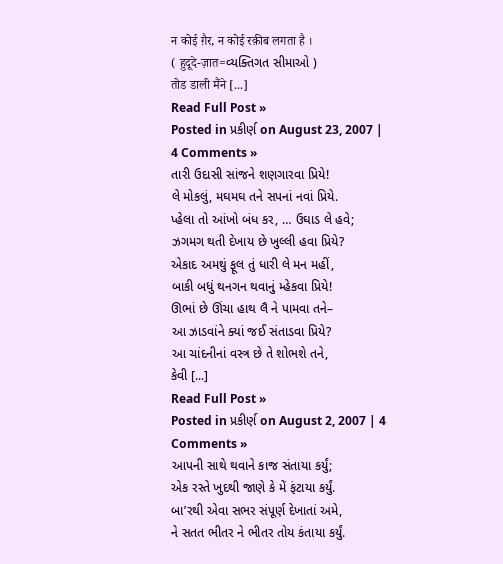न कोई ग़ैर, न कोई रक़ीब लगता है ।
( हुदूदे-ज़ात=વ્યક્તિગત સીમાઓ )
तोड डाली मैंने [...]
Read Full Post »
Posted in પ્રકીર્ણ on August 23, 2007 | 4 Comments »
તારી ઉદાસી સાંજને શણગારવા પ્રિયે!
લે મોકલું, મઘમઘ તને સપનાં નવાં પ્રિયે.
પ્હેલા તો આંખો બંધ કર, … ઉઘાડ લે હવે;
ઝગમગ થતી દેખાય છે ખુલ્લી હવા પ્રિયે?
એકાદ અમથું ફૂલ તું ધારી લે મન મહીં,
બાકી બધું થનગન થવાનું મ્હેકવા પ્રિયે!
ઊભાં છે ઊંચા હાથ લૈ ને પામવા તને–
આ ઝાડવાંને ક્યાં જઈ સંતાડવા પ્રિયે?
આ ચાંદનીનાં વસ્ત્ર છે તે શોભશે તને,
કેવી [...]
Read Full Post »
Posted in પ્રકીર્ણ on August 2, 2007 | 4 Comments »
આપની સાથે થવાને કાજ સંતાયા કર્યું;
એક રસ્તે ખુદથી જાણે કે મેં ફંટાયા કર્યું.
બા’રથી એવા સભર સંપૂર્ણ દેખાતાં અમે,
ને સતત ભીતર ને ભીતર તોય કંતાયા કર્યું.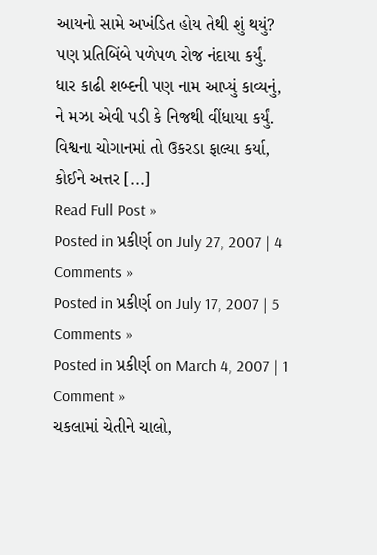આયનો સામે અખંડિત હોય તેથી શું થયું?
પણ પ્રતિબિંબે પળેપળ રોજ નંદાયા કર્યું.
ધાર કાઢી શબ્દની પણ નામ આપ્યું કાવ્યનું,
ને મઝા એવી પડી કે નિજથી વીંધાયા કર્યું.
વિશ્વના ચોગાનમાં તો ઉકરડા ફાલ્યા કર્યા,
કોઈને અત્તર [...]
Read Full Post »
Posted in પ્રકીર્ણ on July 27, 2007 | 4 Comments »
Posted in પ્રકીર્ણ on July 17, 2007 | 5 Comments »
Posted in પ્રકીર્ણ on March 4, 2007 | 1 Comment »
ચકલામાં ચેતીને ચાલો,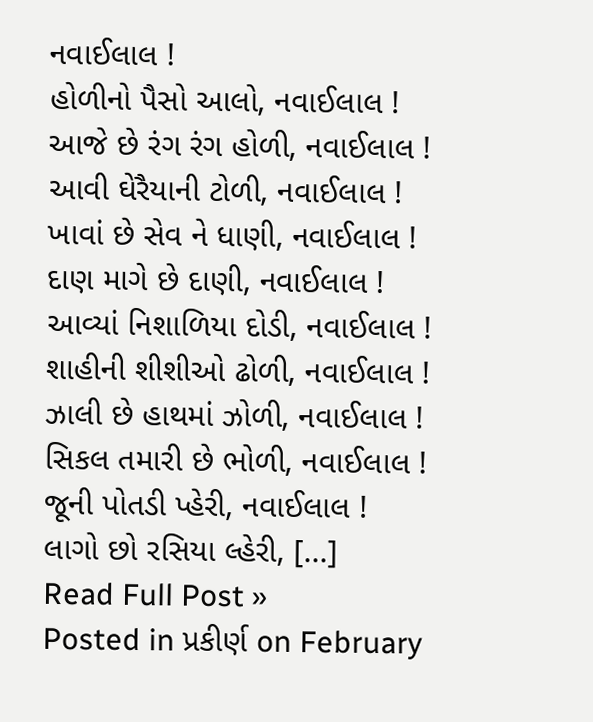નવાઈલાલ !
હોળીનો પૈસો આલો, નવાઈલાલ !
આજે છે રંગ રંગ હોળી, નવાઈલાલ !
આવી ઘેરૈયાની ટોળી, નવાઈલાલ !
ખાવાં છે સેવ ને ધાણી, નવાઈલાલ !
દાણ માગે છે દાણી, નવાઈલાલ !
આવ્યાં નિશાળિયા દોડી, નવાઈલાલ !
શાહીની શીશીઓ ઢોળી, નવાઈલાલ !
ઝાલી છે હાથમાં ઝોળી, નવાઈલાલ !
સિકલ તમારી છે ભોળી, નવાઈલાલ !
જૂની પોતડી પ્હેરી, નવાઈલાલ !
લાગો છો રસિયા લ્હેરી, [...]
Read Full Post »
Posted in પ્રકીર્ણ on February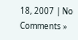18, 2007 | No Comments »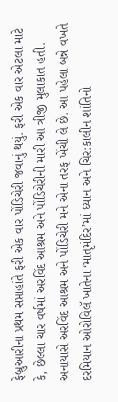ફેબ્રુઆરીના પ્રથમ સપ્તાહાંતે ફરી એક વાર પોંડિચેરી જવાનું થયું. ફરી એક વાર એટલા માટે કે, છેલ્લા ચાર વર્ષમાં અરવિંદ આશ્રમ અને પોંડિચેરીની મારી આ ત્રીજી મુલાકાત હતી. અનાયાસે અરવિંદ આશ્રમ અને પોંડિચેરી મને એના તરફ ખેંચી લે છે. આ પહેલા બન્ને વખતે દરમિયાન ઓરોવિલૅ ખાતેના ‘માતૃમંદિર’માં ધ્યાન અને ચિર:કાલીન શાંતિનો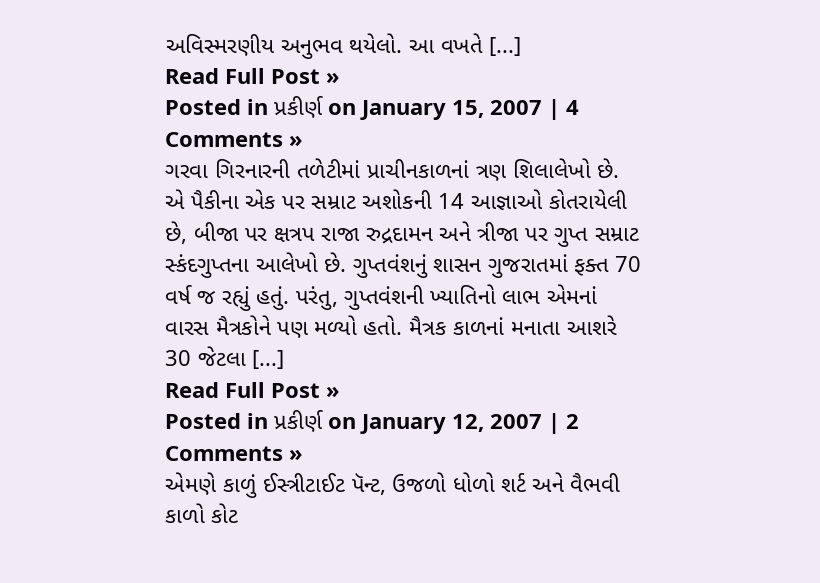અવિસ્મરણીય અનુભવ થયેલો. આ વખતે [...]
Read Full Post »
Posted in પ્રકીર્ણ on January 15, 2007 | 4 Comments »
ગરવા ગિરનારની તળેટીમાં પ્રાચીનકાળનાં ત્રણ શિલાલેખો છે. એ પૈકીના એક પર સમ્રાટ અશોકની 14 આજ્ઞાઓ કોતરાયેલી છે, બીજા પર ક્ષત્રપ રાજા રુદ્રદામન અને ત્રીજા પર ગુપ્ત સમ્રાટ સ્કંદગુપ્તના આલેખો છે. ગુપ્તવંશનું શાસન ગુજરાતમાં ફક્ત 70 વર્ષ જ રહ્યું હતું. પરંતુ, ગુપ્તવંશની ખ્યાતિનો લાભ એમનાં વારસ મૈત્રકોને પણ મળ્યો હતો. મૈત્રક કાળનાં મનાતા આશરે 30 જેટલા [...]
Read Full Post »
Posted in પ્રકીર્ણ on January 12, 2007 | 2 Comments »
એમણે કાળું ઈસ્ત્રીટાઈટ પૅન્ટ, ઉજળો ધોળો શર્ટ અને વૈભવી કાળો કોટ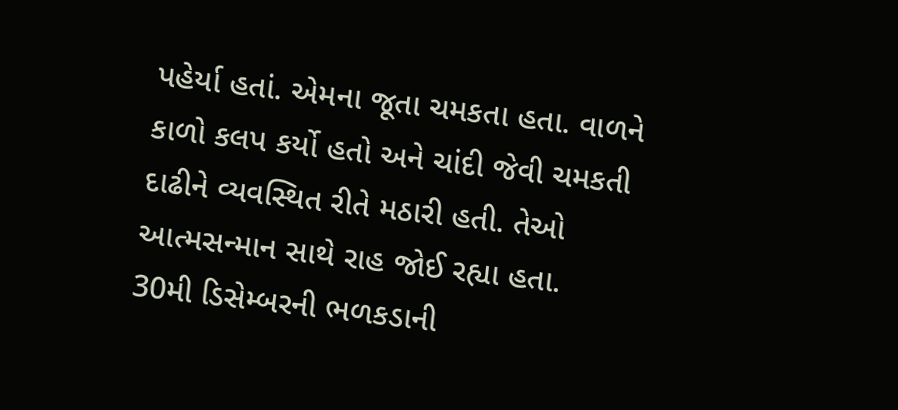પહેર્યા હતાં. એમના જૂતા ચમકતા હતા. વાળને કાળો કલપ કર્યો હતો અને ચાંદી જેવી ચમકતી દાઢીને વ્યવસ્થિત રીતે મઠારી હતી. તેઓ આત્મસન્માન સાથે રાહ જોઈ રહ્યા હતા.
30મી ડિસેમ્બરની ભળકડાની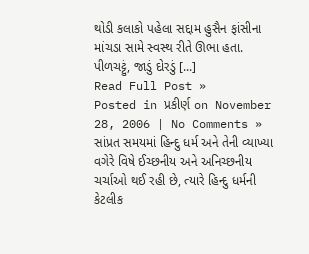થોડી કલાકો પહેલા સદ્દામ હુસૈન ફાંસીના માંચડા સામે સ્વસ્થ રીતે ઊભા હતા. પીળચટ્ટું, જાડું દોરડું [...]
Read Full Post »
Posted in પ્રકીર્ણ on November 28, 2006 | No Comments »
સાંપ્રત સમયમાં હિન્દુ ધર્મ અને તેની વ્યાખ્યા વગેરે વિષે ઈચ્છનીય અને અનિચ્છનીય ચર્ચાઓ થઈ રહી છે, ત્યારે હિન્દુ ધર્મની કેટલીક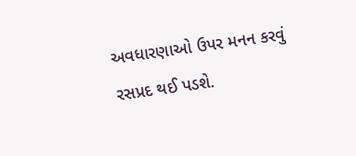અવધારણાઓ ઉપર મનન કરવું રસપ્રદ થઈ પડશે.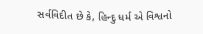સર્વવિદીત છે કે, હિન્દુ ધર્મ એ વિશ્વનો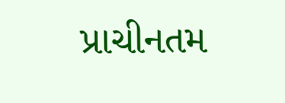પ્રાચીનતમ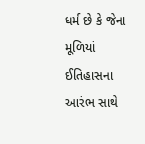ધર્મ છે કે જેના મૂળિયાં ઈતિહાસના આરંભ સાથે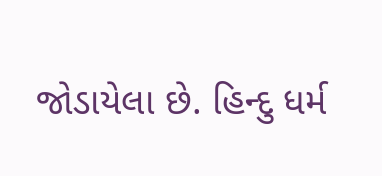જોડાયેલા છે. હિન્દુ ધર્મ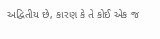અદ્વિતીય છે, કારણ કે તે કોઈ એક જ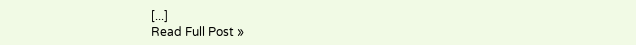[...]
Read Full Post »